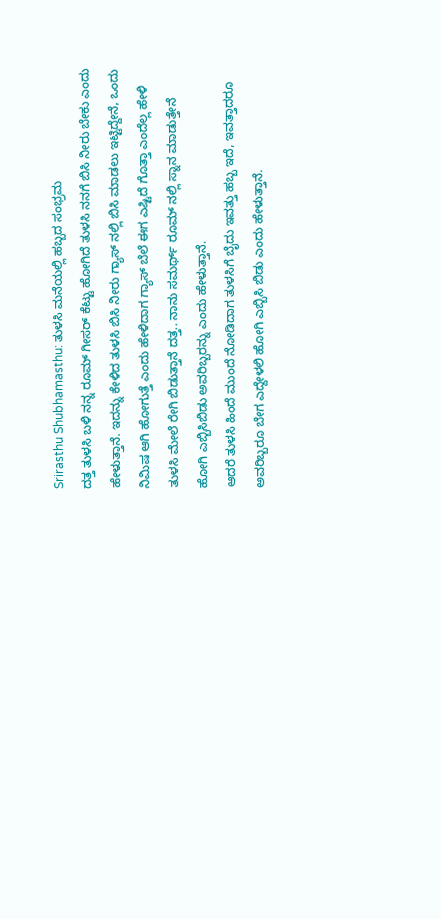Srirasthu Shubhamasthu: ತುಳಸಿ ಮನೆಯಲ್ಲಿ ಹಬ್ಬದ ಸಂಭ್ರಮ
ದತ್ತ ತುಳಸಿ ಬಳಿ ನನ್ನ ರೂಮ್ ಗೀಸರ್ ಕೆಟ್ಟು ಹೋಗಿದೆ ತುಳಸಿ ನನಗೆ ಬಿಸಿ ನೀರು ಬೇಕು ಎಂದು ಹೇಳುತ್ತಾನೆ. ಇದನ್ನು ಕೇಳಿದ ತುಳಸಿ ಬಿಸಿ ನೀರು ಗ್ಯಾಸ್ ನಲ್ಲಿ ಬಿಸಿ ಮಾಡಲು ಇಟ್ಟಿದ್ದೇನೆ, ಒಂದು ನಿಮಿಷ ಆಗಿ ಹೋಗುತ್ತೆ ಎಂದು ಹೇಳಿದಾಗ ಗ್ಯಾಸ್ ಬೆಲೆ ಈಗ ಎಷ್ಟಿದೆ ಗೊತ್ತಾ ಎಂದೆಲ್ಲ ಹೇಳಿ ತುಳಸಿ ಮೇಲೆ ರೇಗಿ ಬಿಡುತ್ತಾನೆ ದತ್ತ.. ನಾನು ಸಮರ್ಥ್ ರೂಮ್ ನಲ್ಲಿ ಸ್ನಾನ ಮಾಡುತ್ತೇನೆ ಹೋಗಿ ಎಬ್ಬಿಸಿಬಿಡು ಅವರಿಬ್ಬರನ್ನು ಎಂದು ಹೇಳುತ್ತಾನೆ.
ಆದರೆ ತುಳಸಿ ಹಿಂದೆ ಮುಂದೆ ನೋಡಿದಾಗ ತುಳಸಿಗೆ ಬೈದು ಇವತ್ತು ಹಬ್ಬ ಇದೆ, ಇವತ್ತಾದರೂ ಅವರಿಬ್ಬರೂ ಬೇಗ ಎದ್ದೇಳಲಿ ಹೋಗಿ ಎಬ್ಬಿಸಿ ಬಿಡು ಎಂದು ಹೇಳುತ್ತಾನೆ.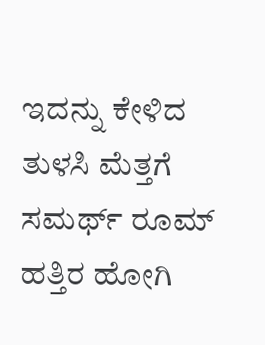ಇದನ್ನು ಕೇಳಿದ ತುಳಸಿ ಮೆತ್ತಗೆ ಸಮರ್ಥ್ ರೂಮ್ ಹತ್ತಿರ ಹೋಗಿ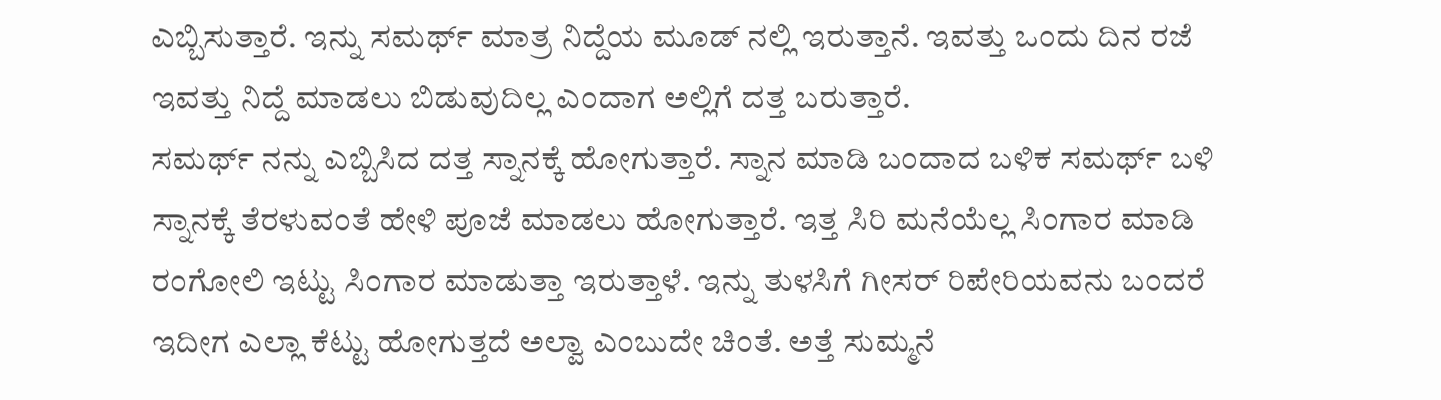ಎಬ್ಬಿಸುತ್ತಾರೆ. ಇನ್ನು ಸಮರ್ಥ್ ಮಾತ್ರ ನಿದ್ದೆಯ ಮೂಡ್ ನಲ್ಲಿ ಇರುತ್ತಾನೆ. ಇವತ್ತು ಒಂದು ದಿನ ರಜೆ ಇವತ್ತು ನಿದ್ದೆ ಮಾಡಲು ಬಿಡುವುದಿಲ್ಲ ಎಂದಾಗ ಅಲ್ಲಿಗೆ ದತ್ತ ಬರುತ್ತಾರೆ.
ಸಮರ್ಥ್ ನನ್ನು ಎಬ್ಬಿಸಿದ ದತ್ತ ಸ್ನಾನಕ್ಕೆ ಹೋಗುತ್ತಾರೆ. ಸ್ನಾನ ಮಾಡಿ ಬಂದಾದ ಬಳಿಕ ಸಮರ್ಥ್ ಬಳಿ ಸ್ನಾನಕ್ಕೆ ತೆರಳುವಂತೆ ಹೇಳಿ ಪೂಜೆ ಮಾಡಲು ಹೋಗುತ್ತಾರೆ. ಇತ್ತ ಸಿರಿ ಮನೆಯೆಲ್ಲ ಸಿಂಗಾರ ಮಾಡಿ ರಂಗೋಲಿ ಇಟ್ಟು ಸಿಂಗಾರ ಮಾಡುತ್ತಾ ಇರುತ್ತಾಳೆ. ಇನ್ನು ತುಳಸಿಗೆ ಗೀಸರ್ ರಿಪೇರಿಯವನು ಬಂದರೆ ಇದೀಗ ಎಲ್ಲಾ ಕೆಟ್ಟು ಹೋಗುತ್ತದೆ ಅಲ್ವಾ ಎಂಬುದೇ ಚಿಂತೆ. ಅತ್ತೆ ಸುಮ್ಮನೆ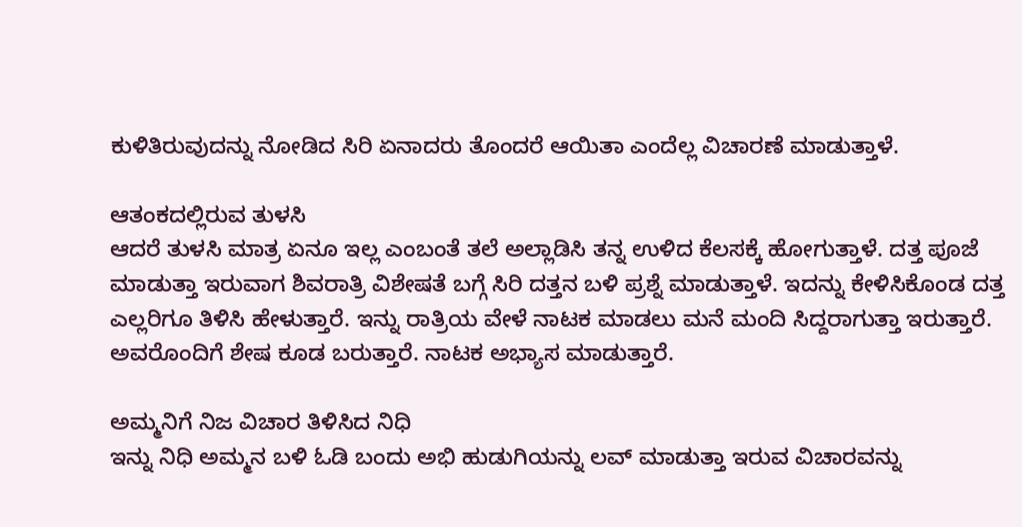ಕುಳಿತಿರುವುದನ್ನು ನೋಡಿದ ಸಿರಿ ಏನಾದರು ತೊಂದರೆ ಆಯಿತಾ ಎಂದೆಲ್ಲ ವಿಚಾರಣೆ ಮಾಡುತ್ತಾಳೆ.

ಆತಂಕದಲ್ಲಿರುವ ತುಳಸಿ
ಆದರೆ ತುಳಸಿ ಮಾತ್ರ ಏನೂ ಇಲ್ಲ ಎಂಬಂತೆ ತಲೆ ಅಲ್ಲಾಡಿಸಿ ತನ್ನ ಉಳಿದ ಕೆಲಸಕ್ಕೆ ಹೋಗುತ್ತಾಳೆ. ದತ್ತ ಪೂಜೆ ಮಾಡುತ್ತಾ ಇರುವಾಗ ಶಿವರಾತ್ರಿ ವಿಶೇಷತೆ ಬಗ್ಗೆ ಸಿರಿ ದತ್ತನ ಬಳಿ ಪ್ರಶ್ನೆ ಮಾಡುತ್ತಾಳೆ. ಇದನ್ನು ಕೇಳಿಸಿಕೊಂಡ ದತ್ತ ಎಲ್ಲರಿಗೂ ತಿಳಿಸಿ ಹೇಳುತ್ತಾರೆ. ಇನ್ನು ರಾತ್ರಿಯ ವೇಳೆ ನಾಟಕ ಮಾಡಲು ಮನೆ ಮಂದಿ ಸಿದ್ದರಾಗುತ್ತಾ ಇರುತ್ತಾರೆ. ಅವರೊಂದಿಗೆ ಶೇಷ ಕೂಡ ಬರುತ್ತಾರೆ. ನಾಟಕ ಅಭ್ಯಾಸ ಮಾಡುತ್ತಾರೆ.

ಅಮ್ಮನಿಗೆ ನಿಜ ವಿಚಾರ ತಿಳಿಸಿದ ನಿಧಿ
ಇನ್ನು ನಿಧಿ ಅಮ್ಮನ ಬಳಿ ಓಡಿ ಬಂದು ಅಭಿ ಹುಡುಗಿಯನ್ನು ಲವ್ ಮಾಡುತ್ತಾ ಇರುವ ವಿಚಾರವನ್ನು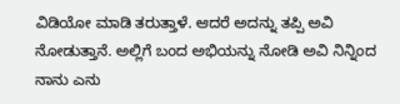ವಿಡಿಯೋ ಮಾಡಿ ತರುತ್ತಾಳೆ. ಆದರೆ ಅದನ್ನು ತಪ್ಪಿ ಅವಿ ನೋಡುತ್ತಾನೆ. ಅಲ್ಲಿಗೆ ಬಂದ ಅಭಿಯನ್ನು ನೋಡಿ ಅವಿ ನಿನ್ನಿಂದ ನಾನು ಎನು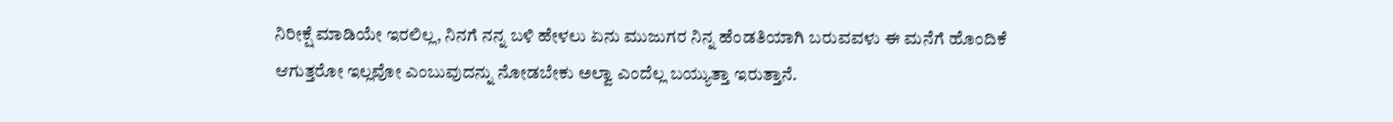ನಿರೀಕ್ಷೆ ಮಾಡಿಯೇ ಇರಲಿಲ್ಲ, ನಿನಗೆ ನನ್ನ ಬಳಿ ಹೇಳಲು ಏನು ಮುಜುಗರ ನಿನ್ನ ಹೆಂಡತಿಯಾಗಿ ಬರುವವಳು ಈ ಮನೆಗೆ ಹೊಂದಿಕೆ ಆಗುತ್ತರೋ ಇಲ್ಲವೋ ಎಂಬುವುದನ್ನು ನೋಡಬೇಕು ಅಲ್ವಾ ಎಂದೆಲ್ಲ ಬಯ್ಯುತ್ತಾ ಇರುತ್ತಾನೆ.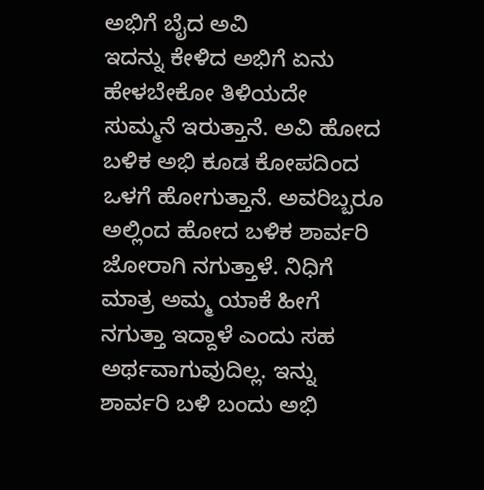ಅಭಿಗೆ ಬೈದ ಅವಿ
ಇದನ್ನು ಕೇಳಿದ ಅಭಿಗೆ ಏನು ಹೇಳಬೇಕೋ ತಿಳಿಯದೇ ಸುಮ್ಮನೆ ಇರುತ್ತಾನೆ. ಅವಿ ಹೋದ ಬಳಿಕ ಅಭಿ ಕೂಡ ಕೋಪದಿಂದ ಒಳಗೆ ಹೋಗುತ್ತಾನೆ. ಅವರಿಬ್ಬರೂ ಅಲ್ಲಿಂದ ಹೋದ ಬಳಿಕ ಶಾರ್ವರಿ ಜೋರಾಗಿ ನಗುತ್ತಾಳೆ. ನಿಧಿಗೆ ಮಾತ್ರ ಅಮ್ಮ ಯಾಕೆ ಹೀಗೆ ನಗುತ್ತಾ ಇದ್ದಾಳೆ ಎಂದು ಸಹ ಅರ್ಥವಾಗುವುದಿಲ್ಲ. ಇನ್ನು ಶಾರ್ವರಿ ಬಳಿ ಬಂದು ಅಭಿ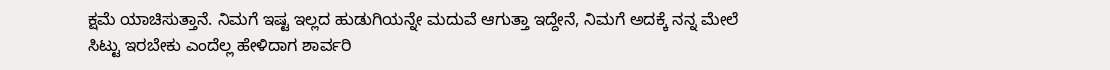ಕ್ಷಮೆ ಯಾಚಿಸುತ್ತಾನೆ. ನಿಮಗೆ ಇಷ್ಟ ಇಲ್ಲದ ಹುಡುಗಿಯನ್ನೇ ಮದುವೆ ಆಗುತ್ತಾ ಇದ್ದೇನೆ, ನಿಮಗೆ ಅದಕ್ಕೆ ನನ್ನ ಮೇಲೆ ಸಿಟ್ಟು ಇರಬೇಕು ಎಂದೆಲ್ಲ ಹೇಳಿದಾಗ ಶಾರ್ವರಿ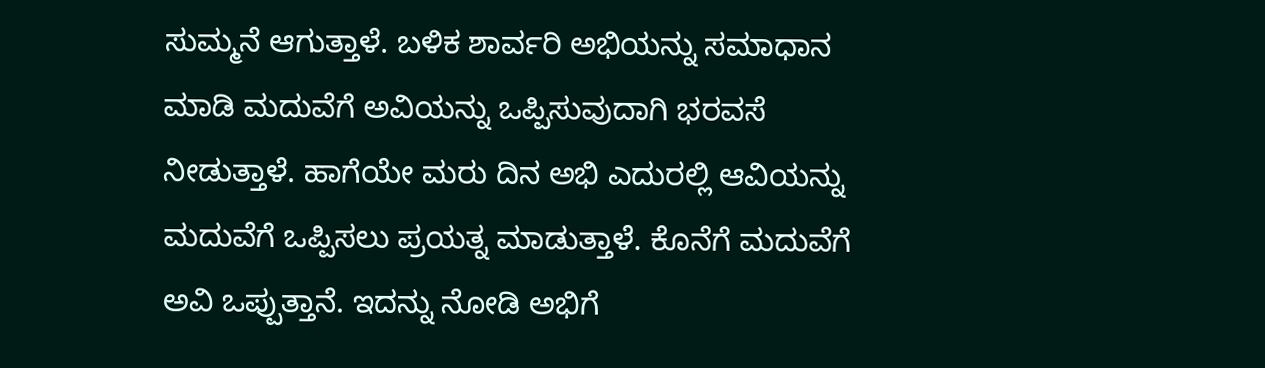ಸುಮ್ಮನೆ ಆಗುತ್ತಾಳೆ. ಬಳಿಕ ಶಾರ್ವರಿ ಅಭಿಯನ್ನು ಸಮಾಧಾನ ಮಾಡಿ ಮದುವೆಗೆ ಅವಿಯನ್ನು ಒಪ್ಪಿಸುವುದಾಗಿ ಭರವಸೆ ನೀಡುತ್ತಾಳೆ. ಹಾಗೆಯೇ ಮರು ದಿನ ಅಭಿ ಎದುರಲ್ಲಿ ಆವಿಯನ್ನು ಮದುವೆಗೆ ಒಪ್ಪಿಸಲು ಪ್ರಯತ್ನ ಮಾಡುತ್ತಾಳೆ. ಕೊನೆಗೆ ಮದುವೆಗೆ ಅವಿ ಒಪ್ಪುತ್ತಾನೆ. ಇದನ್ನು ನೋಡಿ ಅಭಿಗೆ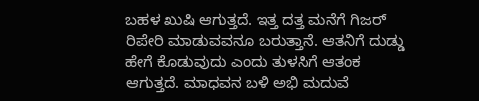ಬಹಳ ಖುಷಿ ಆಗುತ್ತದೆ. ಇತ್ತ ದತ್ತ ಮನೆಗೆ ಗಿಜರ್ ರಿಪೇರಿ ಮಾಡುವವನೂ ಬರುತ್ತಾನೆ. ಆತನಿಗೆ ದುಡ್ಡು ಹೇಗೆ ಕೊಡುವುದು ಎಂದು ತುಳಸಿಗೆ ಆತಂಕ ಆಗುತ್ತದೆ. ಮಾಧವನ ಬಳಿ ಅಭಿ ಮದುವೆ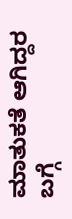ಮಾತುಕತೆ ಆಗಿದ್ದರ ಬಗ್ಗೆ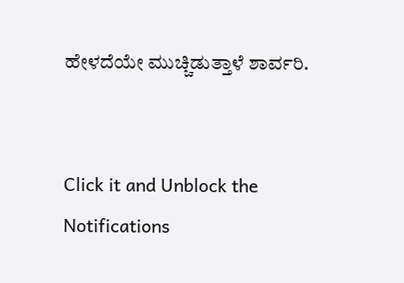ಹೇಳದೆಯೇ ಮುಚ್ಚಿಡುತ್ತಾಳೆ ಶಾರ್ವರಿ.


Click it and Unblock the Notifications